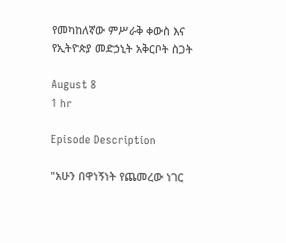የመካከለኛው ምሥራቅ ቀውስ እና የኢትዮጵያ መድኃኒት አቅርቦት ስጋት

August 8
1 hr

Episode Description

"አሁን በዋነኝነት የጨመረው ነገር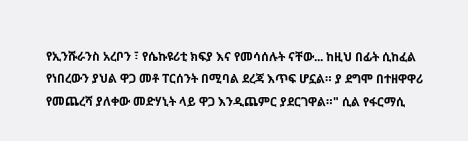የኢንሹራንስ አረቦን ፣ የሴኩዩሪቲ ክፍያ እና የመሳሰሉት ናቸው... ከዚህ በፊት ሲከፈል የነበረውን ያህል ዋጋ መቶ ፐርሰንት በሚባል ደረጃ እጥፍ ሆኗል። ያ ደግሞ በተዘዋዋሪ የመጨረሻ ያለቀው መድሃኒት ላይ ዋጋ እንዲጨምር ያደርገዋል።" ሲል የፋርማሲ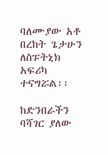ባለሙያው አቶ በረከት ጌታሁን ለስፑትኒክ አፍሪካ ተናግሯል፡፡

ከድንበራችን ባሻገር ያለው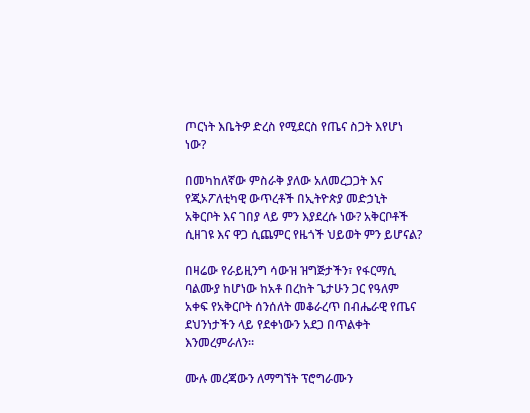ጦርነት እቤትዎ ድረስ የሚደርስ የጤና ስጋት እየሆነ ነው?

በመካከለኛው ምስራቅ ያለው አለመረጋጋት እና የጂኦፖለቲካዊ ውጥረቶች በኢትዮጵያ መድኃኒት አቅርቦት እና ገበያ ላይ ምን እያደረሱ ነው? አቅርቦቶች ሲዘገዩ እና ዋጋ ሲጨምር የዜጎች ህይወት ምን ይሆናል?

በዛሬው የራይዚንግ ሳውዝ ዝግጅታችን፣ የፋርማሲ ባልሙያ ከሆነው ከአቶ በረከት ጌታሁን ጋር የዓለም አቀፍ የአቅርቦት ሰንሰለት መቆራረጥ በብሔራዊ የጤና ደህንነታችን ላይ የደቀነውን አደጋ በጥልቀት እንመረምራለን።

ሙሉ መረጃውን ለማግኘት ፕሮግራሙን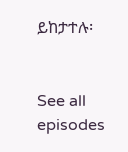ይከታተሉ፡


See all episodes